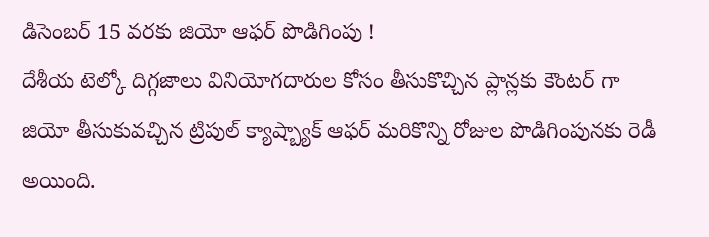డిసెంబర్ 15 వరకు జియో ఆఫర్ పొడిగింపు !
దేశీయ టెల్కో దిగ్గజాలు వినియోగదారుల కోసం తీసుకొచ్చిన ప్లాన్లకు కౌంటర్ గా జియో తీసుకువచ్చిన ట్రిపుల్ క్యాష్బ్యాక్ ఆఫర్ మరికొన్ని రోజుల పొడిగింపునకు రెడీ అయింది.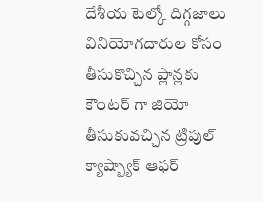దేశీయ టెల్కో దిగ్గజాలు వినియోగదారుల కోసం తీసుకొచ్చిన ప్లాన్లకు కౌంటర్ గా జియో తీసుకువచ్చిన ట్రిపుల్ క్యాష్బ్యాక్ ఆఫర్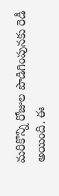మరికొన్ని రోజుల పొడిగింపునకు రెడీ అయింది. ఈ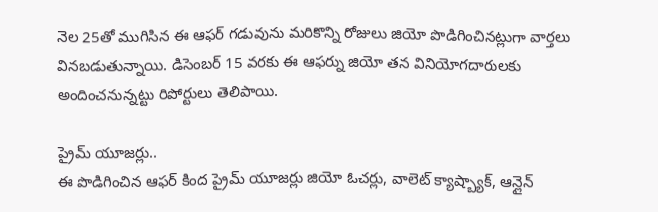నెల 25తో ముగిసిన ఈ ఆఫర్ గడువును మరికొన్ని రోజులు జియో పొడిగించినట్లుగా వార్తలు వినబడుతున్నాయి. డిసెంబర్ 15 వరకు ఈ ఆఫర్ను జియో తన వినియోగదారులకు అందించనున్నట్టు రిపోర్టులు తెలిపాయి.

ప్రైమ్ యూజర్లు..
ఈ పొడిగించిన ఆఫర్ కింద ప్రైమ్ యూజర్లు జియో ఓచర్లు, వాలెట్ క్యాష్బ్యాక్, ఆన్లైన్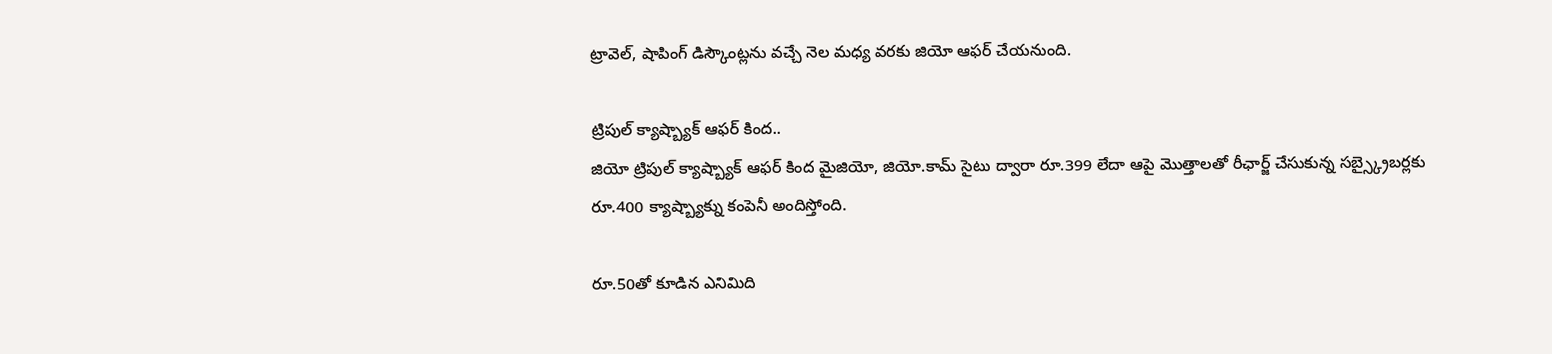ట్రావెల్, షాపింగ్ డిస్కౌంట్లను వచ్చే నెల మధ్య వరకు జియో ఆఫర్ చేయనుంది.

ట్రిపుల్ క్యాష్బ్యాక్ ఆఫర్ కింద..
జియో ట్రిపుల్ క్యాష్బ్యాక్ ఆఫర్ కింద మైజియో, జియో.కామ్ సైటు ద్వారా రూ.399 లేదా ఆపై మొత్తాలతో రీఛార్జ్ చేసుకున్న సబ్స్క్రైబర్లకు రూ.400 క్యాష్బ్యాక్ను కంపెనీ అందిస్తోంది.

రూ.50తో కూడిన ఎనిమిది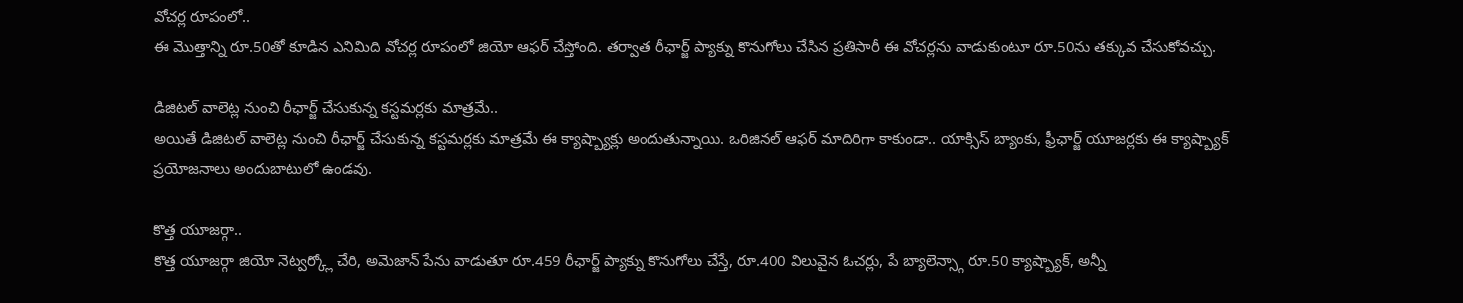వోచర్ల రూపంలో..
ఈ మొత్తాన్ని రూ.50తో కూడిన ఎనిమిది వోచర్ల రూపంలో జియో ఆఫర్ చేస్తోంది. తర్వాత రీఛార్జ్ ప్యాక్ను కొనుగోలు చేసిన ప్రతిసారీ ఈ వోచర్లను వాడుకుంటూ రూ.50ను తక్కువ చేసుకోవచ్చు.

డిజిటల్ వాలెట్ల నుంచి రీఛార్జ్ చేసుకున్న కస్టమర్లకు మాత్రమే..
అయితే డిజిటల్ వాలెట్ల నుంచి రీఛార్జ్ చేసుకున్న కస్టమర్లకు మాత్రమే ఈ క్యాష్బ్యాక్లు అందుతున్నాయి. ఒరిజినల్ ఆఫర్ మాదిరిగా కాకుండా.. యాక్సిస్ బ్యాంకు, ఫ్రీఛార్జ్ యూజర్లకు ఈ క్యాష్బ్యాక్ ప్రయోజనాలు అందుబాటులో ఉండవు.

కొత్త యూజర్గా..
కొత్త యూజర్గా జియో నెట్వర్క్లో చేరి, అమెజాన్ పేను వాడుతూ రూ.459 రీఛార్జ్ ప్యాక్ను కొనుగోలు చేస్తే, రూ.400 విలువైన ఓచర్లు, పే బ్యాలెన్స్గా రూ.50 క్యాష్బ్యాక్, అన్నీ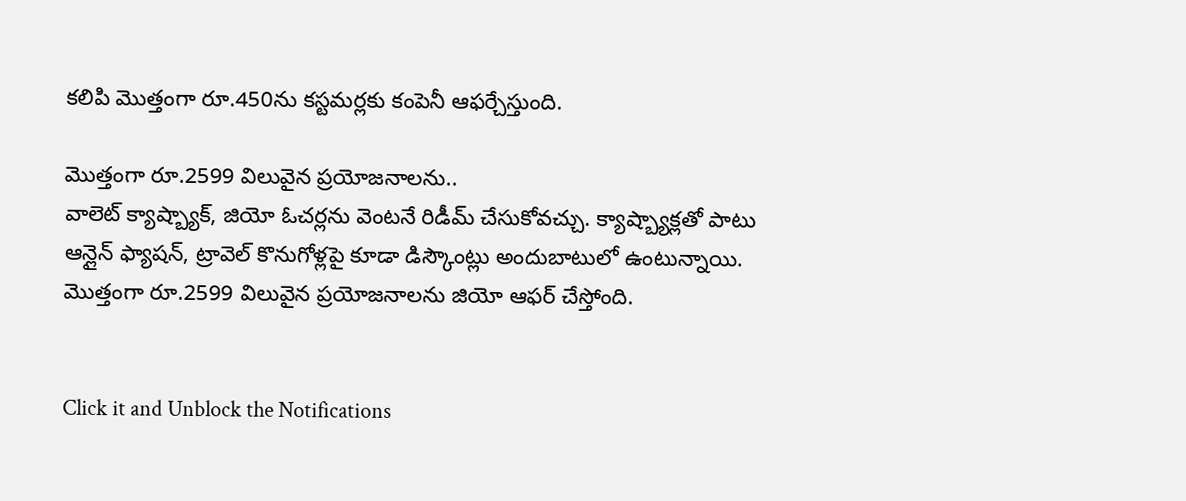కలిపి మొత్తంగా రూ.450ను కస్టమర్లకు కంపెనీ ఆఫర్చేస్తుంది.

మొత్తంగా రూ.2599 విలువైన ప్రయోజనాలను..
వాలెట్ క్యాష్బ్యాక్, జియో ఓచర్లను వెంటనే రిడీమ్ చేసుకోవచ్చు. క్యాష్బ్యాక్లతో పాటు ఆన్లైన్ ఫ్యాషన్, ట్రావెల్ కొనుగోళ్లపై కూడా డిస్కౌంట్లు అందుబాటులో ఉంటున్నాయి. మొత్తంగా రూ.2599 విలువైన ప్రయోజనాలను జియో ఆఫర్ చేస్తోంది.


Click it and Unblock the Notifications